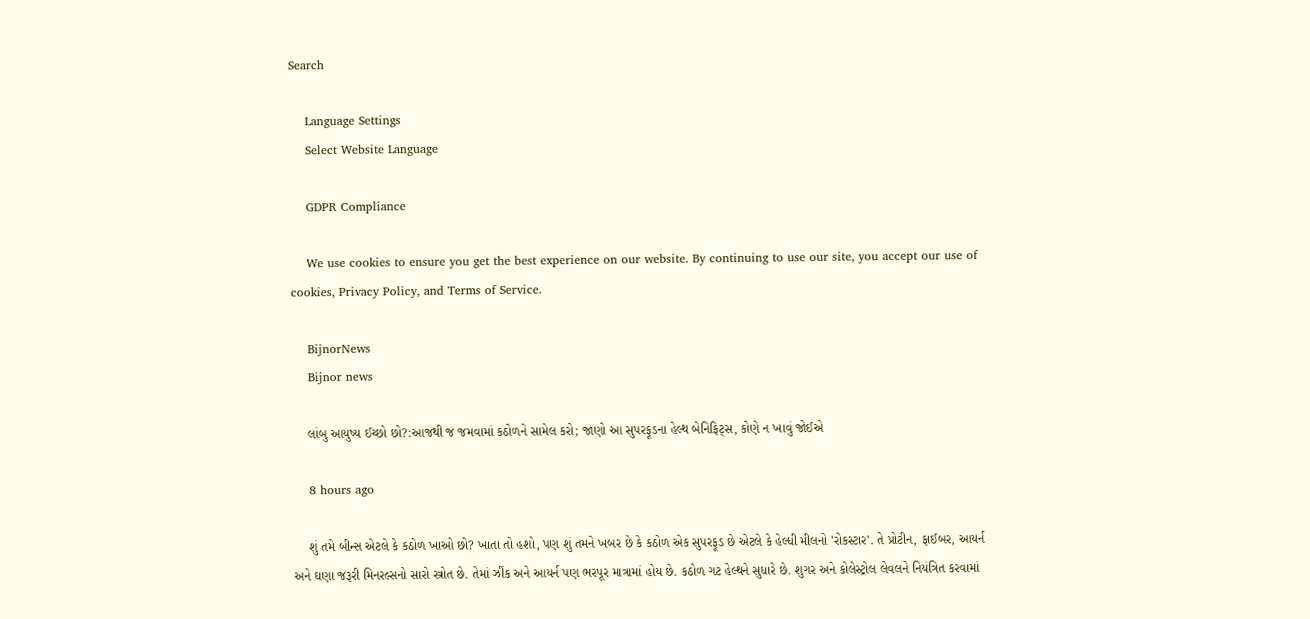Search

    Language Settings
    Select Website Language

    GDPR Compliance

    We use cookies to ensure you get the best experience on our website. By continuing to use our site, you accept our use of cookies, Privacy Policy, and Terms of Service.

    BijnorNews
    Bijnor news

    લાંબુ આયુષ્ય ઈચ્છો છો?:આજથી જ જમવામાં કઠોળને સામેલ કરો; જાણો આ સુપરફૂડના હેલ્થ બેનિફિટ્સ, કોણે ન ખાવું જોઈએ

    8 hours ago

    શું તમે બીન્સ એટલે કે કઠોળ ખાઓ છો? ખાતા તો હશો, પણ શું તમને ખબર છે કે કઠોળ એક સુપરફૂડ છે એટલે કે હેલ્ધી મીલનો 'રોકસ્ટાર'. તે પ્રોટીન, ફાઈબર, આયર્ન અને ઘણા જરૂરી મિનરલ્સનો સારો સ્ત્રોત છે. તેમાં ઝીંક અને આયર્ન પણ ભરપૂર માત્રામાં હોય છે. કઠોળ ગટ હેલ્થને સુધારે છે. શુગર અને કોલેસ્ટ્રોલ લેવલને નિયંત્રિત કરવામાં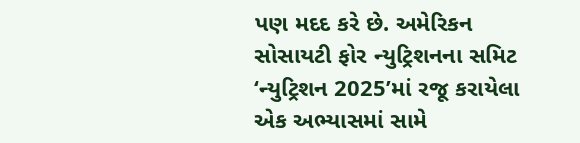પણ મદદ કરે છે. અમેરિકન સોસાયટી ફોર ન્યુટ્રિશનના સમિટ ‘ન્યુટ્રિશન 2025’માં રજૂ કરાયેલા એક અભ્યાસમાં સામે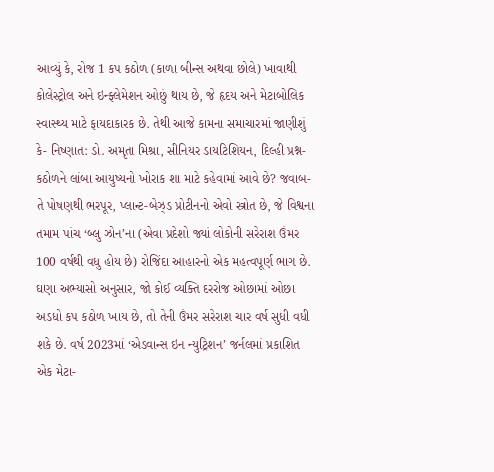આવ્યું કે, રોજ 1 કપ કઠોળ (કાળા બીન્સ અથવા છોલે) ખાવાથી કોલેસ્ટ્રોલ અને ઇન્ફ્લેમેશન ઓછું થાય છે, જે હૃદય અને મેટાબોલિક સ્વાસ્થ્ય માટે ફાયદાકારક છે. તેથી આજે કામના સમાચારમાં જાણીશું કે- નિષ્ણાત: ડો. અમૃતા મિશ્રા, સીનિયર ડાયટિશિયન, દિલ્હી પ્રશ્ન- કઠોળને લાંબા આયુષ્યનો ખોરાક શા માટે કહેવામાં આવે છે? જવાબ- તે પોષણથી ભરપૂર, પ્લાન્ટ-બેઝ્ડ પ્રોટીનનો એવો સ્ત્રોત છે, જે વિશ્વના તમામ પાંચ ‘બ્લુ ઝોન’ના (એવા પ્રદેશો જ્યાં લોકોની સરેરાશ ઉંમર 100 વર્ષથી વધુ હોય છે) રોજિંદા આહારનો એક મહત્વપૂર્ણ ભાગ છે. ઘણા અભ્યાસો અનુસાર, જો કોઈ વ્યક્તિ દરરોજ ઓછામાં ઓછા અડધો કપ કઠોળ ખાય છે, તો તેની ઉંમર સરેરાશ ચાર વર્ષ સુધી વધી શકે છે. વર્ષ 2023માં ‘એડવાન્સ ઇન ન્યુટ્રિશન’ જર્નલમાં પ્રકાશિત એક મેટા-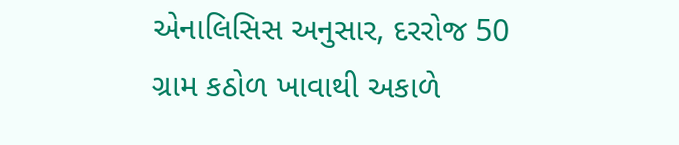એનાલિસિસ અનુસાર, દરરોજ 50 ગ્રામ કઠોળ ખાવાથી અકાળે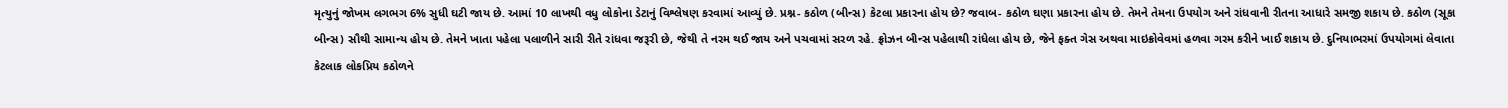મૃત્યુનું જોખમ લગભગ 6% સુધી ઘટી જાય છે. આમાં 10 લાખથી વધુ લોકોના ડેટાનું વિશ્લેષણ કરવામાં આવ્યું છે. પ્રશ્ન- કઠોળ (બીન્સ) કેટલા પ્રકારના હોય છે? જવાબ- કઠોળ ઘણા પ્રકારના હોય છે. તેમને તેમના ઉપયોગ અને રાંધવાની રીતના આધારે સમજી શકાય છે. કઠોળ (સૂકા બીન્સ) સૌથી સામાન્ય હોય છે. તેમને ખાતા પહેલા પલાળીને સારી રીતે રાંધવા જરૂરી છે, જેથી તે નરમ થઈ જાય અને પચવામાં સરળ રહે. ફ્રોઝન બીન્સ પહેલાથી રાંધેલા હોય છે, જેને ફક્ત ગેસ અથવા માઇક્રોવેવમાં હળવા ગરમ કરીને ખાઈ શકાય છે. દુનિયાભરમાં ઉપયોગમાં લેવાતા કેટલાક લોકપ્રિય કઠોળને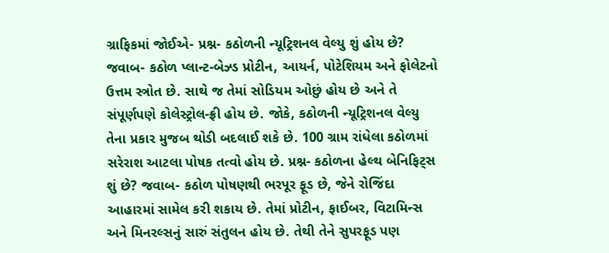ગ્રાફિકમાં જોઈએ- પ્રશ્ન- કઠોળની ન્યૂટ્રિશનલ વેલ્યુ શું હોય છે? જવાબ- કઠોળ પ્લાન્ટ-બેઝ્ડ પ્રોટીન, આયર્ન, પોટેશિયમ અને ફોલેટનો ઉત્તમ સ્ત્રોત છે. સાથે જ તેમાં સોડિયમ ઓછું હોય છે અને તે સંપૂર્ણપણે કોલેસ્ટ્રોલ-ફ્રી હોય છે. જોકે, કઠોળની ન્યૂટ્રિશનલ વેલ્યુ તેના પ્રકાર મુજબ થોડી બદલાઈ શકે છે. 100 ગ્રામ રાંધેલા કઠોળમાં સરેરાશ આટલા પોષક તત્વો હોય છે. પ્રશ્ન- કઠોળના હેલ્થ બેનિફિટ્સ શું છે? જવાબ- કઠોળ પોષણથી ભરપૂર ફૂડ છે, જેને રોજિંદા આહારમાં સામેલ કરી શકાય છે. તેમાં પ્રોટીન, ફાઈબર, વિટામિન્સ અને મિનરલ્સનું સારું સંતુલન હોય છે. તેથી તેને સુપરફૂડ પણ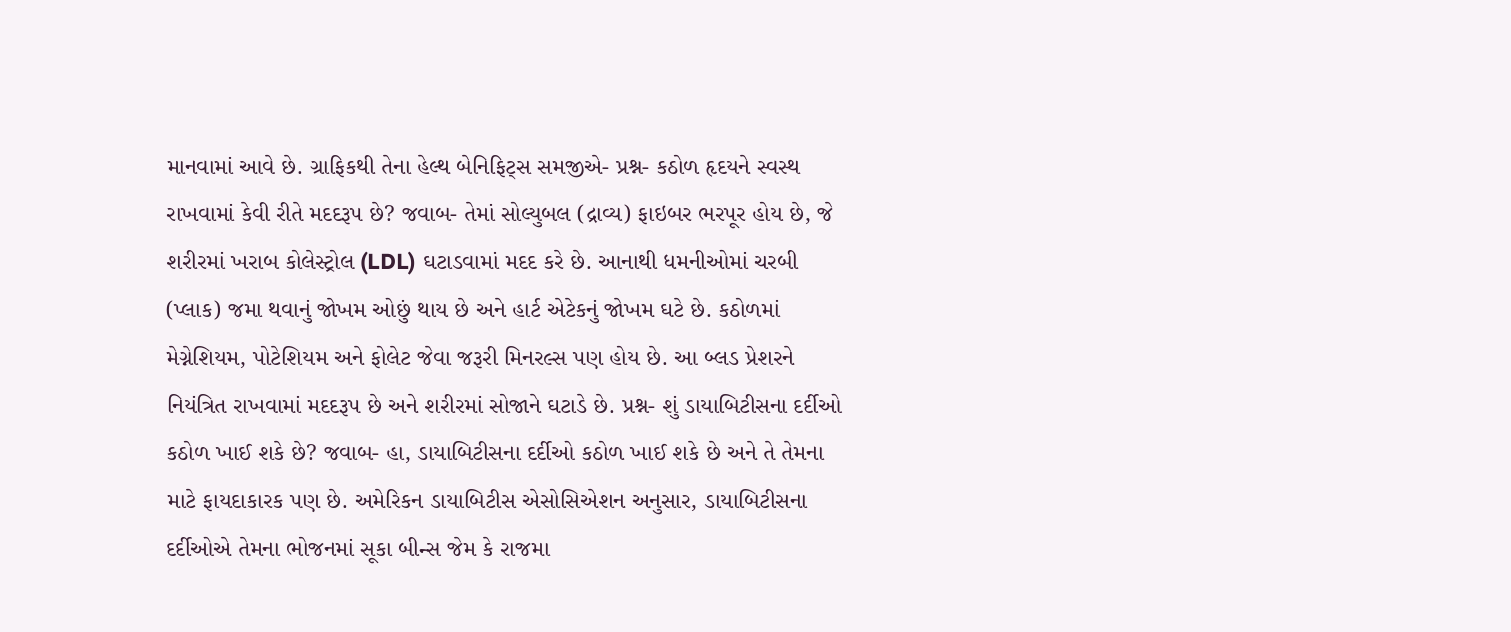માનવામાં આવે છે. ગ્રાફિકથી તેના હેલ્થ બેનિફિટ્સ સમજીએ- પ્રશ્ન- કઠોળ હૃદયને સ્વસ્થ રાખવામાં કેવી રીતે મદદરૂપ છે? જવાબ- તેમાં સોલ્યુબલ (દ્રાવ્ય) ફાઇબર ભરપૂર હોય છે, જે શરીરમાં ખરાબ કોલેસ્ટ્રોલ (LDL) ઘટાડવામાં મદદ કરે છે. આનાથી ધમનીઓમાં ચરબી (પ્લાક) જમા થવાનું જોખમ ઓછું થાય છે અને હાર્ટ એટેકનું જોખમ ઘટે છે. કઠોળમાં મેગ્નેશિયમ, પોટેશિયમ અને ફોલેટ જેવા જરૂરી મિનરલ્સ પણ હોય છે. આ બ્લડ પ્રેશરને નિયંત્રિત રાખવામાં મદદરૂપ છે અને શરીરમાં સોજાને ઘટાડે છે. પ્રશ્ન- શું ડાયાબિટીસના દર્દીઓ કઠોળ ખાઈ શકે છે? જવાબ- હા, ડાયાબિટીસના દર્દીઓ કઠોળ ખાઈ શકે છે અને તે તેમના માટે ફાયદાકારક પણ છે. અમેરિકન ડાયાબિટીસ એસોસિએશન અનુસાર, ડાયાબિટીસના દર્દીઓએ તેમના ભોજનમાં સૂકા બીન્સ જેમ કે રાજમા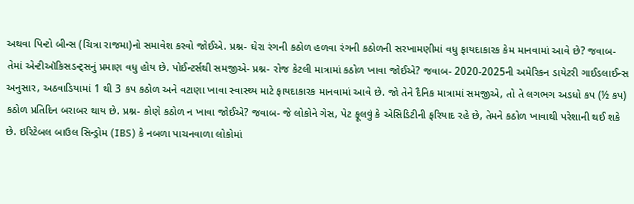અથવા પિન્ટો બીન્સ (ચિત્રા રાજમા)નો સમાવેશ કરવો જોઈએ. પ્રશ્ન- ઘેરા રંગની કઠોળ હળવા રંગની કઠોળની સરખામણીમાં વધુ ફાયદાકારક કેમ માનવામાં આવે છે? જવાબ- તેમાં એન્ટીઑકિસડન્ટ્સનું પ્રમાણ વધુ હોય છે. પોઈન્ટર્સથી સમજીએ- પ્રશ્ન- રોજ કેટલી માત્રામાં કઠોળ ખાવા જોઈએ? જવાબ- 2020-2025ની અમેરિકન ડાયેટરી ગાઈડલાઈન્સ અનુસાર, અઠવાડિયામાં 1 થી 3 કપ કઠોળ અને વટાણા ખાવા સ્વાસ્થ્ય માટે ફાયદાકારક માનવામાં આવે છે. જો તેને દૈનિક માત્રામાં સમજીએ, તો તે લગભગ અડધો કપ (½ કપ) કઠોળ પ્રતિદિન બરાબર થાય છે. પ્રશ્ન- કોણે કઠોળ ન ખાવા જોઈએ? જવાબ- જે લોકોને ગેસ, પેટ ફૂલવું કે એસિડિટીની ફરિયાદ રહે છે, તેમને કઠોળ ખાવાથી પરેશાની થઈ શકે છે. ઇરિટેબલ બાઉલ સિન્ડ્રોમ (IBS) કે નબળા પાચનવાળા લોકોમાં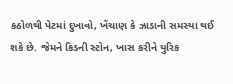કઠોળથી પેટમાં દુખાવો, ખેંચાણ કે ઝાડાની સમસ્યા થઈ શકે છે. જેમને કિડની સ્ટોન, ખાસ કરીને યુરિક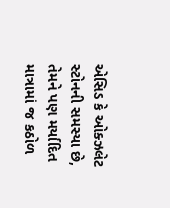એસિડ કે ઓક્ઝલેટ સ્ટોનની સમસ્યા છે, તેમને પણ મર્યાદિત માત્રામાં જ કઠોળ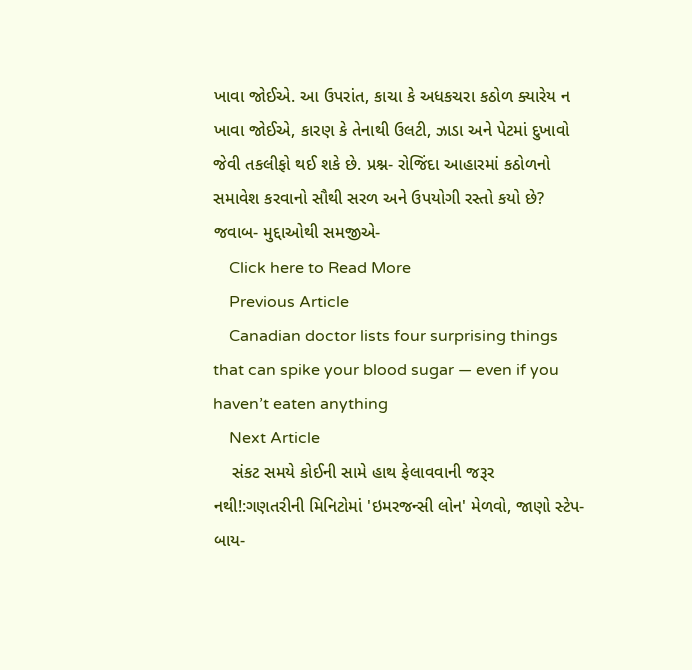ખાવા જોઈએ. આ ઉપરાંત, કાચા કે અધકચરા કઠોળ ક્યારેય ન ખાવા જોઈએ, કારણ કે તેનાથી ઉલટી, ઝાડા અને પેટમાં દુખાવો જેવી તકલીફો થઈ શકે છે. પ્રશ્ન- રોજિંદા આહારમાં કઠોળનો સમાવેશ કરવાનો સૌથી સરળ અને ઉપયોગી રસ્તો કયો છે? જવાબ- મુદ્દાઓથી સમજીએ-
    Click here to Read More
    Previous Article
    Canadian doctor lists four surprising things that can spike your blood sugar — even if you haven’t eaten anything
    Next Article
    સંકટ સમયે કોઈની સામે હાથ ફેલાવવાની જરૂર નથી!:ગણતરીની મિનિટોમાં 'ઇમરજન્સી લોન' મેળવો, જાણો સ્ટેપ-બાય-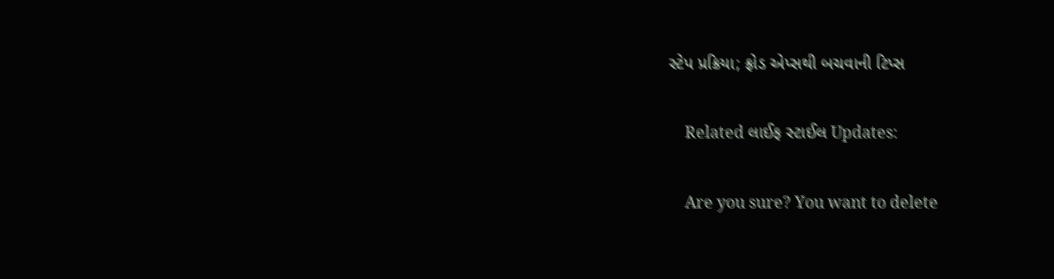સ્ટેપ પ્રક્રિયા; ફ્રોડ એપ્સથી બચવાની ટિપ્સ

    Related લાઈફ સ્ટાઈલ Updates:

    Are you sure? You want to delete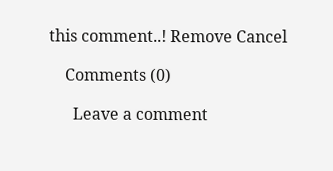this comment..! Remove Cancel

    Comments (0)

      Leave a comment